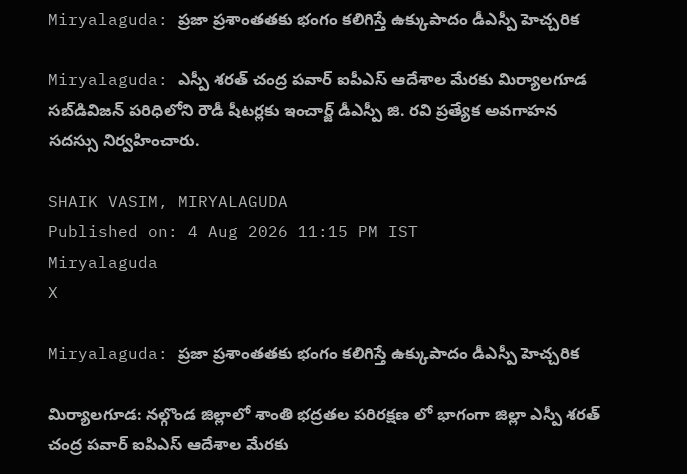Miryalaguda: ప్రజా ప్రశాంతతకు భంగం కలిగిస్తే ఉక్కుపాదం డీఎస్పీ హెచ్చరిక

Miryalaguda: ఎస్పీ శరత్ చంద్ర పవార్ ఐపీఎస్ ఆదేశాల మేరకు మిర్యాలగూడ సబ్‌డివిజన్ పరిధిలోని రౌడీ షీటర్లకు ఇంచార్జ్ డీఎస్పీ జి. రవి ప్రత్యేక అవగాహన సదస్సు నిర్వహించారు.

SHAIK VASIM, MIRYALAGUDA
Published on: 4 Aug 2026 11:15 PM IST
Miryalaguda
X

Miryalaguda: ప్రజా ప్రశాంతతకు భంగం కలిగిస్తే ఉక్కుపాదం డీఎస్పీ హెచ్చరిక

మిర్యాలగూడ: నల్గొండ జిల్లాలో శాంతి భద్రతల పరిరక్షణ లో భాగంగా జిల్లా ఎస్పీ శరత్ చంద్ర పవార్ ఐపిఎస్ ఆదేశాల మేరకు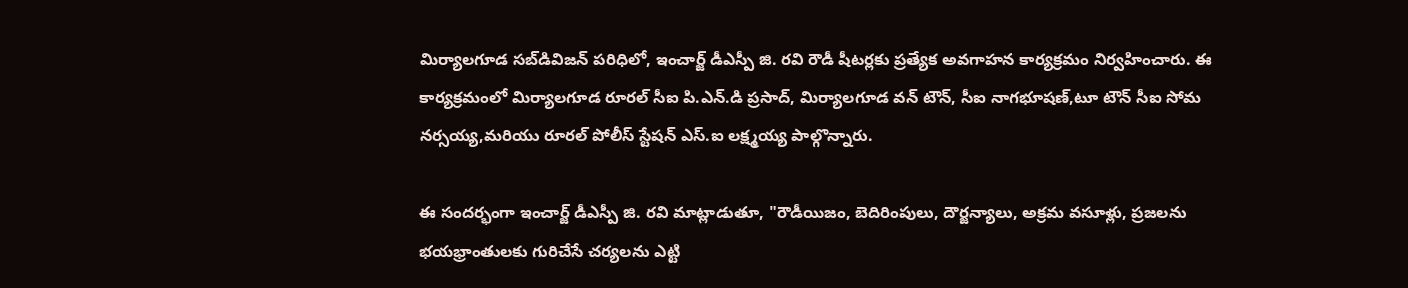మిర్యాలగూడ సబ్‌డివిజన్ పరిధిలో, ఇంచార్జ్ డీఎస్పీ జి. రవి రౌడీ షీటర్లకు ప్రత్యేక అవగాహన కార్యక్రమం నిర్వహించారు. ఈ కార్యక్రమంలో మిర్యాలగూడ రూరల్ సీఐ పి.ఎన్.డి ప్రసాద్, మిర్యాలగూడ వన్ టౌన్, సీఐ నాగభూషణ్,టూ టౌన్ సీఐ సోమ నర్సయ్య,మరియు రూరల్ పోలీస్ స్టేషన్‌ ఎస్.ఐ లక్ష్మయ్య పాల్గొన్నారు.

ఈ సందర్భంగా ఇంచార్జ్ డీఎస్పీ జి. రవి మాట్లాడుతూ, "రౌడీయిజం, బెదిరింపులు, దౌర్జన్యాలు, అక్రమ వసూళ్లు, ప్రజలను భయభ్రాంతులకు గురిచేసే చర్యలను ఎట్టి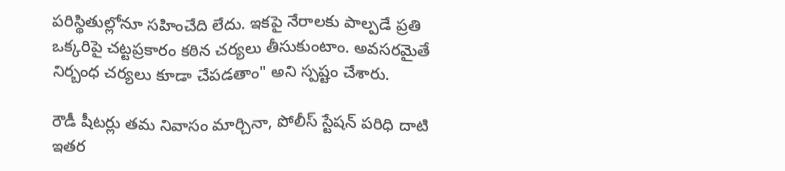పరిస్థితుల్లోనూ సహించేది లేదు. ఇకపై నేరాలకు పాల్పడే ప్రతి ఒక్కరిపై చట్టప్రకారం కఠిన చర్యలు తీసుకుంటాం. అవసరమైతే నిర్బంధ చర్యలు కూడా చేపడతాం" అని స్పష్టం చేశారు.

రౌడీ షీటర్లు తమ నివాసం మార్చినా, పోలీస్ స్టేషన్ పరిధి దాటి ఇతర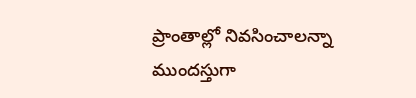ప్రాంతాల్లో నివసించాలన్నా ముందస్తుగా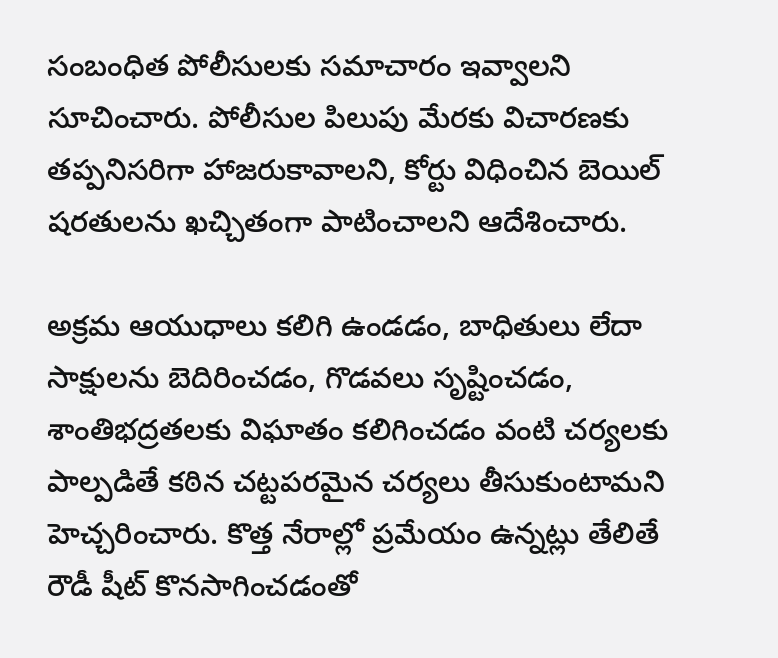సంబంధిత పోలీసులకు సమాచారం ఇవ్వాలని సూచించారు. పోలీసుల పిలుపు మేరకు విచారణకు తప్పనిసరిగా హాజరుకావాలని, కోర్టు విధించిన బెయిల్ షరతులను ఖచ్చితంగా పాటించాలని ఆదేశించారు.

అక్రమ ఆయుధాలు కలిగి ఉండడం, బాధితులు లేదా సాక్షులను బెదిరించడం, గొడవలు సృష్టించడం, శాంతిభద్రతలకు విఘాతం కలిగించడం వంటి చర్యలకు పాల్పడితే కఠిన చట్టపరమైన చర్యలు తీసుకుంటామని హెచ్చరించారు. కొత్త నేరాల్లో ప్రమేయం ఉన్నట్లు తేలితే రౌడీ షీట్ కొనసాగించడంతో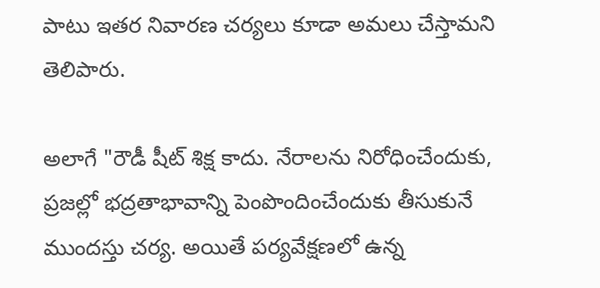పాటు ఇతర నివారణ చర్యలు కూడా అమలు చేస్తామని తెలిపారు.

అలాగే "రౌడీ షీట్ శిక్ష కాదు. నేరాలను నిరోధించేందుకు, ప్రజల్లో భద్రతాభావాన్ని పెంపొందించేందుకు తీసుకునే ముందస్తు చర్య. అయితే పర్యవేక్షణలో ఉన్న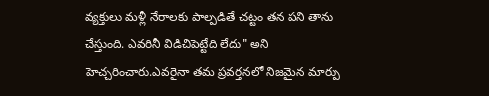వ్యక్తులు మళ్లీ నేరాలకు పాల్పడితే చట్టం తన పని తాను చేస్తుంది. ఎవరినీ విడిచిపెట్టేది లేదు" అని హెచ్చరించారు.ఎవరైనా తమ ప్రవర్తనలో నిజమైన మార్పు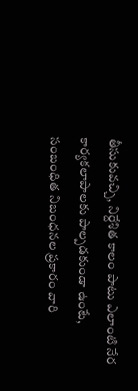తీసుకువచ్చి, నిర్దేశిత కాలం పాటు ఎలాంటి నేర కార్యకలాపాలకు పాల్పడకుండా ఉంటే, సంబంధిత నిబంధనల ప్రకారం వారి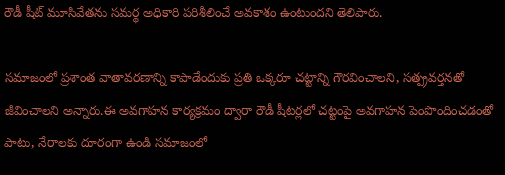రౌడీ షీట్ మూసివేతను సమర్థ అధికారి పరిశీలించే అవకాశం ఉంటుందని తెలిపారు.

సమాజంలో ప్రశాంత వాతావరణాన్ని కాపాడేందుకు ప్రతి ఒక్కరూ చట్టాన్ని గౌరవించాలని, సత్ప్రవర్తనతో జీవించాలని అన్నారు.ఈ అవగాహన కార్యక్రమం ద్వారా రౌడీ షీటర్లలో చట్టంపై అవగాహన పెంపొందించడంతో పాటు, నేరాలకు దూరంగా ఉండి సమాజంలో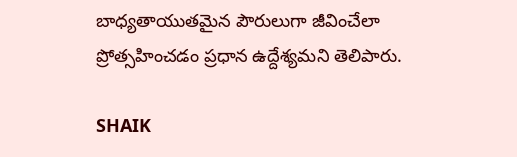బాధ్యతాయుతమైన పౌరులుగా జీవించేలా ప్రోత్సహించడం ప్రధాన ఉద్దేశ్యమని తెలిపారు.

SHAIK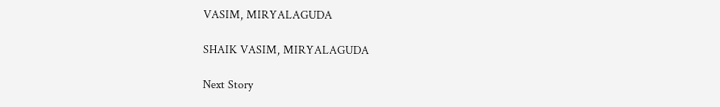VASIM, MIRYALAGUDA

SHAIK VASIM, MIRYALAGUDA

Next Story